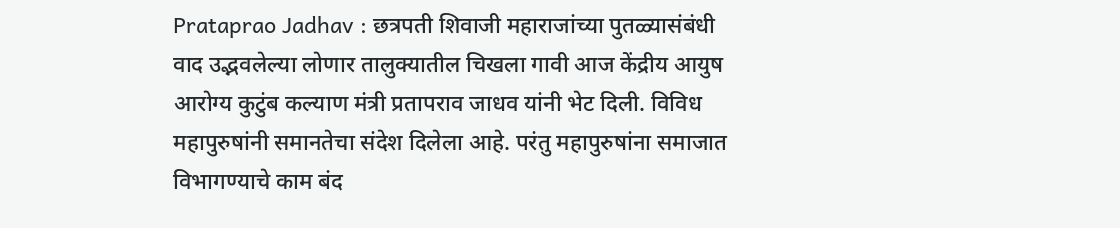Prataprao Jadhav : छत्रपती शिवाजी महाराजांच्या पुतळ्यासंबंधी वाद उद्भवलेल्या लोणार तालुक्यातील चिखला गावी आज केंद्रीय आयुष आरोग्य कुटुंब कल्याण मंत्री प्रतापराव जाधव यांनी भेट दिली. विविध महापुरुषांनी समानतेचा संदेश दिलेला आहे. परंतु महापुरुषांना समाजात विभागण्याचे काम बंद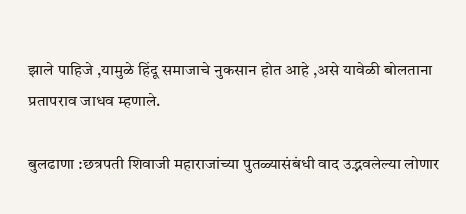झाले पाहिजे ,यामुळे हिंदू समाजाचे नुकसान होत आहे ,असे यावेळी बोलताना प्रतापराव जाधव म्हणाले.

बुलढाणा :छत्रपती शिवाजी महाराजांच्या पुतळ्यासंबंधी वाद उद्भवलेल्या लोणार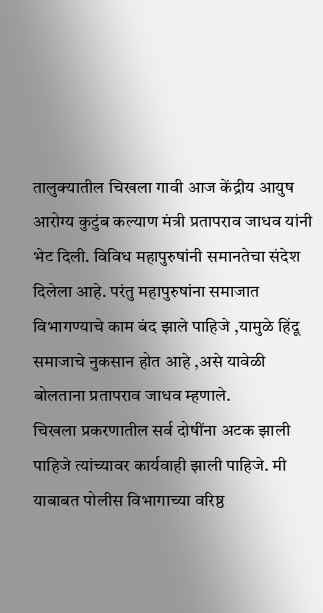तालुक्यातील चिखला गावी आज केंद्रीय आयुष आरोग्य कुटुंब कल्याण मंत्री प्रतापराव जाधव यांनी भेट दिली. विविध महापुरुषांनी समानतेचा संदेश दिलेला आहे. परंतु महापुरुषांना समाजात विभागण्याचे काम बंद झाले पाहिजे ,यामुळे हिंदू समाजाचे नुकसान होत आहे ,असे यावेळी बोलताना प्रतापराव जाधव म्हणाले.
चिखला प्रकरणातील सर्व दोषींना अटक झाली पाहिजे त्यांच्यावर कार्यवाही झाली पाहिजे. मी याबाबत पोलीस विभागाच्या वरिष्ठ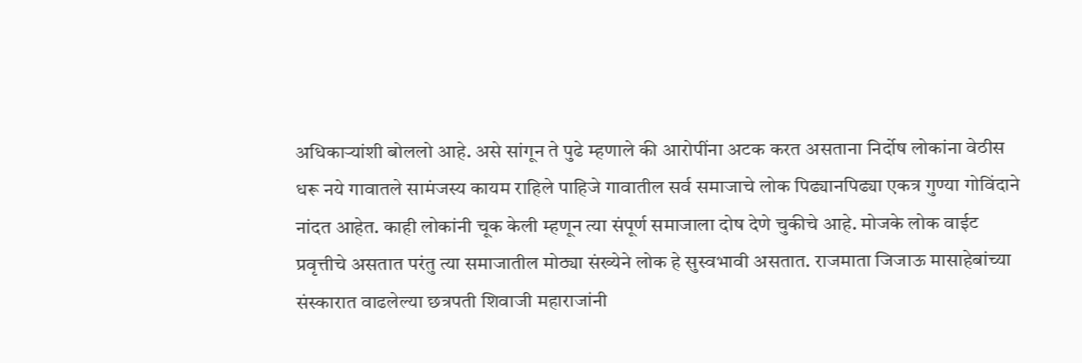अधिकाऱ्यांशी बोललो आहे. असे सांगून ते पुढे म्हणाले की आरोपींना अटक करत असताना निर्दोष लोकांना वेठीस धरू नये गावातले सामंजस्य कायम राहिले पाहिजे गावातील सर्व समाजाचे लोक पिढ्यानपिढ्या एकत्र गुण्या गोविंदाने नांदत आहेत. काही लोकांनी चूक केली म्हणून त्या संपूर्ण समाजाला दोष देणे चुकीचे आहे. मोजके लोक वाईट प्रवृत्तीचे असतात परंतु त्या समाजातील मोठ्या संख्येने लोक हे सुस्वभावी असतात. राजमाता जिजाऊ मासाहेबांच्या संस्कारात वाढलेल्या छत्रपती शिवाजी महाराजांनी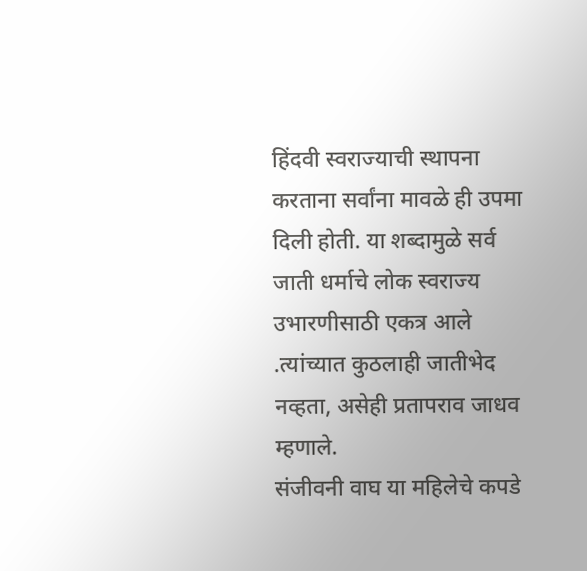हिंदवी स्वराज्याची स्थापना करताना सर्वांना मावळे ही उपमा दिली होती. या शब्दामुळे सर्व जाती धर्माचे लोक स्वराज्य उभारणीसाठी एकत्र आले .त्यांच्यात कुठलाही जातीभेद नव्हता, असेही प्रतापराव जाधव म्हणाले.
संजीवनी वाघ या महिलेचे कपडे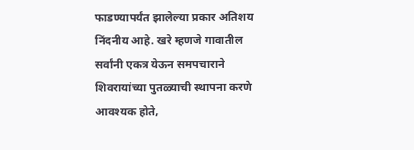फाडण्यापर्यंत झालेल्या प्रकार अतिशय निंदनीय आहे. खरे म्हणजे गावातील सर्वांनी एकत्र येऊन समपचाराने शिवरायांच्या पुतळ्याची स्थापना करणे आवश्यक होते,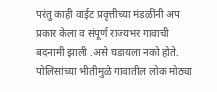परंतु काही वाईट प्रवृत्तीच्या मंडळींनी अप प्रकार केला व संपूर्ण राज्यभर गावाची बदनामी झाली .असे घडायला नको होते. पोलिसांच्या भीतीमुळे गावातील लोक मोठ्या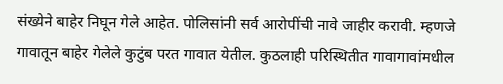संख्येने बाहेर निघून गेले आहेत. पोलिसांनी सर्व आरोपींची नावे जाहीर करावी. म्हणजे गावातून बाहेर गेलेले कुटुंब परत गावात येतील. कुठलाही परिस्थितीत गावागावांमधील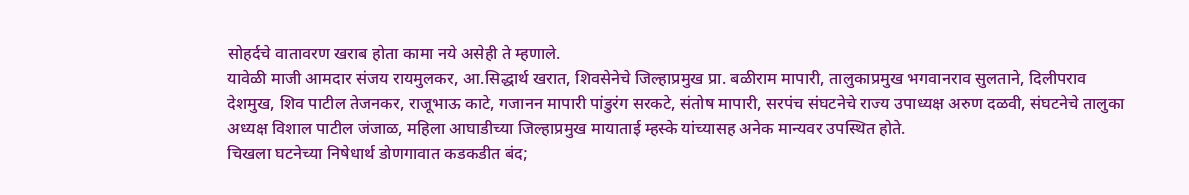सोहर्दचे वातावरण खराब होता कामा नये असेही ते म्हणाले.
यावेळी माजी आमदार संजय रायमुलकर, आ.सिद्धार्थ खरात, शिवसेनेचे जिल्हाप्रमुख प्रा. बळीराम मापारी, तालुकाप्रमुख भगवानराव सुलताने, दिलीपराव देशमुख, शिव पाटील तेजनकर, राजूभाऊ काटे, गजानन मापारी पांडुरंग सरकटे, संतोष मापारी, सरपंच संघटनेचे राज्य उपाध्यक्ष अरुण दळवी, संघटनेचे तालुका अध्यक्ष विशाल पाटील जंजाळ, महिला आघाडीच्या जिल्हाप्रमुख मायाताई म्हस्के यांच्यासह अनेक मान्यवर उपस्थित होते.
चिखला घटनेच्या निषेधार्थ डोणगावात कडकडीत बंद;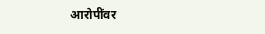आरोपींवर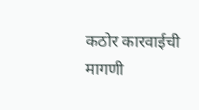कठोर कारवाईची मागणी